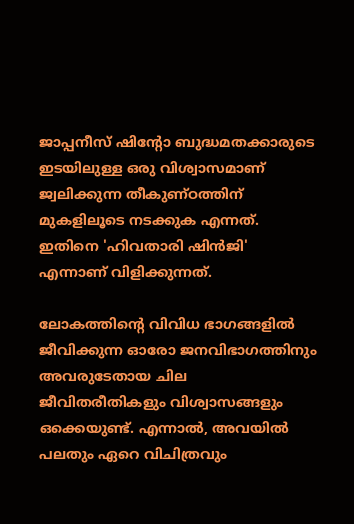ജാപ്പനീസ് ഷിന്റോ ബുദ്ധമതക്കാരുടെ ഇടയിലുള്ള ഒരു വിശ്വാസമാണ് ജ്വലിക്കുന്ന തീകുണ്ഠത്തിന് മുകളിലൂടെ നടക്കുക എന്നത്. ഇതിനെ 'ഹിവതാരി ഷിൻജി' എന്നാണ് വിളിക്കുന്നത്.

ലോകത്തിന്റെ വിവിധ ഭാഗങ്ങളിൽ ജീവിക്കുന്ന ഓരോ ജനവിഭാഗത്തിനും അവരുടേതായ ചില ജീവിതരീതികളും വിശ്വാസങ്ങളും ഒക്കെയുണ്ട്. എന്നാൽ, അവയിൽ പലതും ഏറെ വിചിത്രവും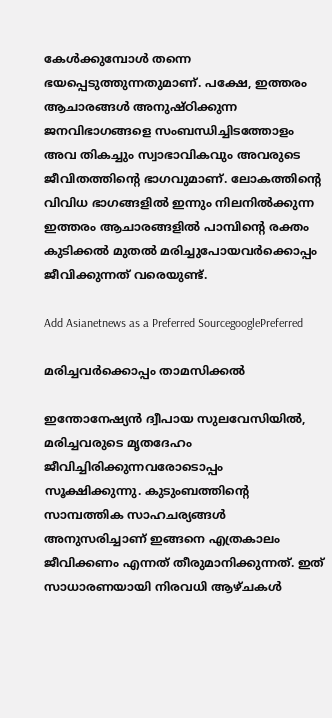കേൾക്കുമ്പോൾ തന്നെ ഭയപ്പെടുത്തുന്നതുമാണ്. പക്ഷേ, ഇത്തരം ആചാരങ്ങൾ അനുഷ്ഠിക്കുന്ന ജനവിഭാഗങ്ങളെ സംബന്ധിച്ചിടത്തോളം അവ തികച്ചും സ്വാഭാവികവും അവരുടെ ജീവിതത്തിന്റെ ഭാഗവുമാണ്. ലോകത്തിന്റെ വിവിധ ഭാഗങ്ങളിൽ ഇന്നും നിലനിൽക്കുന്ന ഇത്തരം ആചാരങ്ങളിൽ പാമ്പിന്റെ രക്തം കുടിക്കൽ മുതൽ മരിച്ചുപോയവർക്കൊപ്പം ജീവിക്കുന്നത് വരെയുണ്ട്.

Add Asianetnews as a Preferred SourcegooglePreferred

മരിച്ചവർക്കൊപ്പം താമസിക്കൽ

ഇന്തോനേഷ്യൻ ദ്വീപായ സുലവേസിയിൽ, മരിച്ചവരുടെ മൃതദേഹം ജീവിച്ചിരിക്കുന്നവരോടൊപ്പം സൂക്ഷിക്കുന്നു. കുടുംബത്തിന്റെ സാമ്പത്തിക സാഹചര്യങ്ങൾ അനുസരിച്ചാണ് ഇങ്ങനെ എത്രകാലം ജീവിക്കണം എന്നത് തീരുമാനിക്കുന്നത്. ഇത് സാധാരണയായി നിരവധി ആഴ്ചകൾ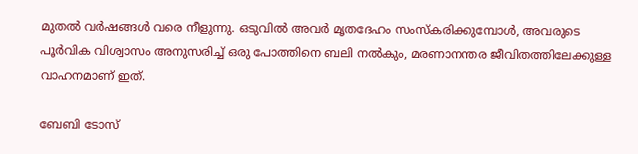മുതൽ വർഷങ്ങൾ വരെ നീളുന്നു. ഒടുവിൽ അവർ മൃതദേഹം സംസ്‌കരിക്കുമ്പോൾ, അവരുടെ പൂർവിക വിശ്വാസം അനുസരിച്ച് ഒരു പോത്തിനെ ബലി നൽകും, മരണാനന്തര ജീവിതത്തിലേക്കുള്ള വാഹനമാണ് ഇത്.

ബേബി ടോസ്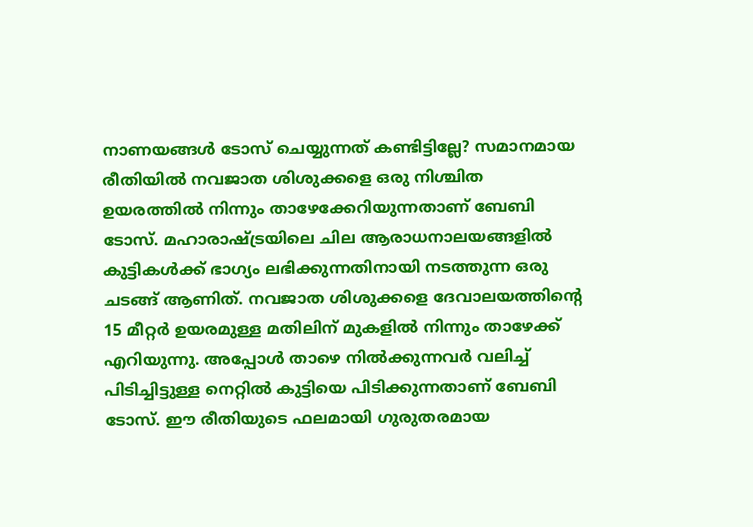നാണയങ്ങൾ ടോസ് ചെയ്യുന്നത് കണ്ടിട്ടില്ലേ? സമാനമായ രീതിയിൽ നവജാത ശിശുക്കളെ ഒരു നിശ്ചിത ഉയരത്തിൽ നിന്നും താഴേക്കേറിയുന്നതാണ് ബേബി ടോസ്. മഹാരാഷ്ട്രയിലെ ചില ആരാധനാലയങ്ങളിൽ കുട്ടികൾക്ക് ഭാഗ്യം ലഭിക്കുന്നതിനായി നടത്തുന്ന ഒരു ചടങ്ങ് ആണിത്. നവജാത ശിശുക്കളെ ദേവാലയത്തിന്റെ 15 മീറ്റർ ഉയരമുള്ള മതിലിന് മുകളിൽ നിന്നും താഴേക്ക് എറിയുന്നു. അപ്പോൾ താഴെ നിൽക്കുന്നവർ വലിച്ച് പിടിച്ചിട്ടുള്ള നെറ്റിൽ കുട്ടിയെ പിടിക്കുന്നതാണ് ബേബി ടോസ്. ഈ രീതിയുടെ ഫലമായി ഗുരുതരമായ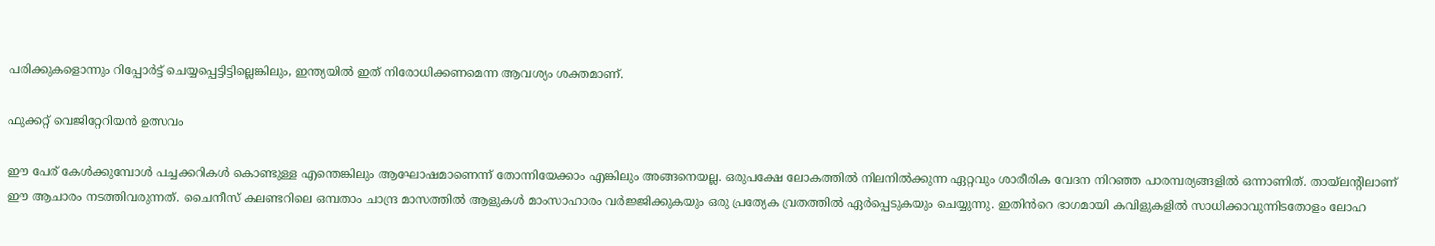പരിക്കുകളൊന്നും റിപ്പോർട്ട് ചെയ്യപ്പെട്ടിട്ടില്ലെങ്കിലും, ഇന്ത്യയിൽ ഇത് നിരോധിക്കണമെന്ന ആവശ്യം ശക്തമാണ്.

ഫുക്കറ്റ് വെജിറ്റേറിയൻ ഉത്സവം

ഈ പേര് കേൾക്കുമ്പോൾ പച്ചക്കറികൾ കൊണ്ടുള്ള എന്തെങ്കിലും ആഘോഷമാണെന്ന് തോന്നിയേക്കാം എങ്കിലും അങ്ങനെയല്ല. ഒരുപക്ഷേ ലോകത്തിൽ നിലനിൽക്കുന്ന ഏറ്റവും ശാരീരിക വേദന നിറഞ്ഞ പാരമ്പര്യങ്ങളിൽ ഒന്നാണിത്. തായ്‌ലന്റിലാണ് ഈ ആചാരം നടത്തിവരുന്നത്. ചൈനീസ് കലണ്ടറിലെ ഒമ്പതാം ചാന്ദ്ര മാസത്തിൽ ആളുകൾ മാംസാഹാരം വർജ്ജിക്കുകയും ഒരു പ്രത്യേക വ്രതത്തിൽ ഏർപ്പെടുകയും ചെയ്യുന്നു. ഇതിൻറെ ഭാഗമായി കവിളുകളിൽ സാധിക്കാവുന്നിടതോളം ലോഹ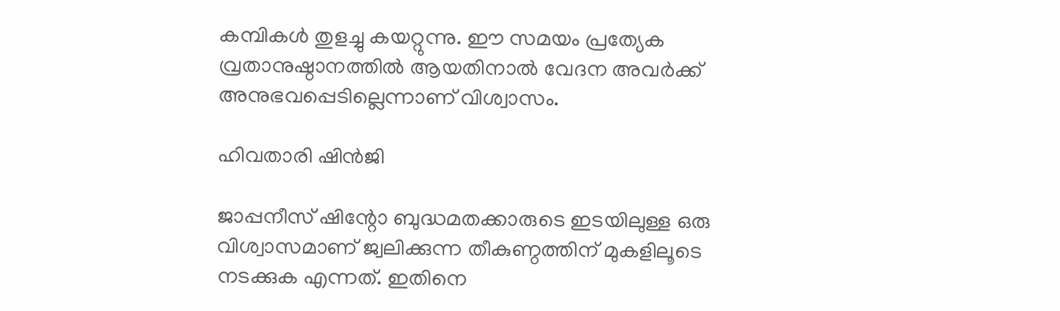കമ്പികൾ തുളച്ചു കയറ്റുന്നു. ഈ സമയം പ്രത്യേക വ്രതാനുഷ്ഠാനത്തിൽ ആയതിനാൽ വേദന അവർക്ക് അനുഭവപ്പെടില്ലെന്നാണ് വിശ്വാസം.

ഹിവതാരി ഷിൻജി

ജാപ്പനീസ് ഷിന്റോ ബുദ്ധമതക്കാരുടെ ഇടയിലുള്ള ഒരു വിശ്വാസമാണ് ജ്വലിക്കുന്ന തീകുണ്ഠത്തിന് മുകളിലൂടെ നടക്കുക എന്നത്. ഇതിനെ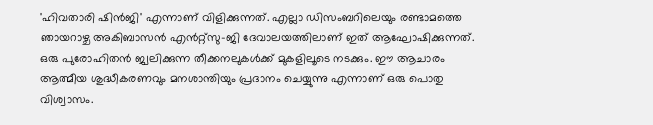'ഹിവതാരി ഷിൻജി' എന്നാണ് വിളിക്കുന്നത്. എല്ലാ ഡിസംബറിലെയും രണ്ടാമത്തെ ഞായറാഴ്ച അകിബാസൻ എൻറ്റ്സു-ജി ദേവാലയത്തിലാണ് ഇത് ആഘോഷിക്കുന്നത്. ഒരു പുരോഹിതൻ ജ്വലിക്കുന്ന തീക്കനലുകൾക്ക് മുകളിലൂടെ നടക്കും. ഈ ആചാരം ആത്മീയ ശുദ്ധീകരണവും മനശാന്തിയും പ്രദാനം ചെയ്യുന്നു എന്നാണ് ഒരു പൊതു വിശ്വാസം.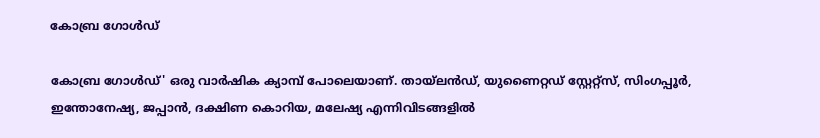കോബ്ര ഗോൾഡ്

കോബ്ര ഗോൾഡ്' ഒരു വാർഷിക ക്യാമ്പ് പോലെയാണ്. തായ്‌ലൻഡ്, യുണൈറ്റഡ് സ്റ്റേറ്റ്‌സ്, സിംഗപ്പൂർ, ഇന്തോനേഷ്യ, ജപ്പാൻ, ദക്ഷിണ കൊറിയ, മലേഷ്യ എന്നിവിടങ്ങളിൽ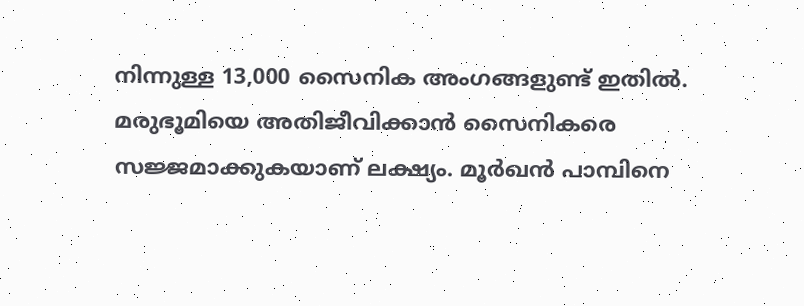നിന്നുള്ള 13,000 സൈനിക അംഗങ്ങളുണ്ട് ഇതിൽ. മരുഭൂമിയെ അതിജീവിക്കാൻ സൈനികരെ സജ്ജമാക്കുകയാണ് ലക്ഷ്യം. മൂർഖൻ പാമ്പിനെ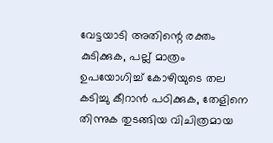വേട്ടയാടി അതിന്റെ രക്തം കുടിക്കുക, പല്ല് മാത്രം ഉപയോഗിച്ച് കോഴിയുടെ തല കടിച്ചു കീറാൻ പഠിക്കുക, തേളിനെ തിന്നുക തുടങ്ങിയ വിചിത്രമായ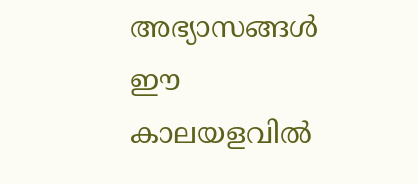അഭ്യാസങ്ങൾ ഈ കാലയളവിൽ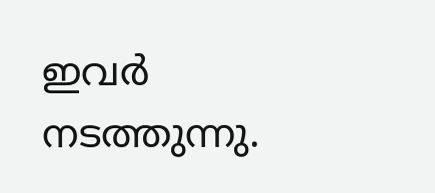ഇവർ നടത്തുന്നു.